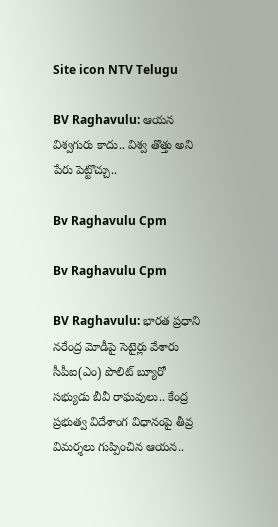Site icon NTV Telugu

BV Raghavulu: ఆయన విశ్వగురు కాదు.. విశ్వ తొత్తు అని పేరు పెట్టొచ్చు..

Bv Raghavulu Cpm

Bv Raghavulu Cpm

BV Raghavulu: భారత ప్రధాని నరేంద్ర మోడీపై సెటైర్లు వేశారు సీపీఐ(ఎం) పొలిట్ బ్యూరో సభ్యుడు బీవీ రాఘవులు.. కేంద్ర ప్రభుత్వ విదేశాంగ విధానంపై తీవ్ర విమర్శలు గుప్పించిన ఆయన..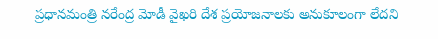ప్రధానమంత్రి నరేంద్ర మోడీ వైఖరి దేశ ప్రయోజనాలకు అనుకూలంగా లేదని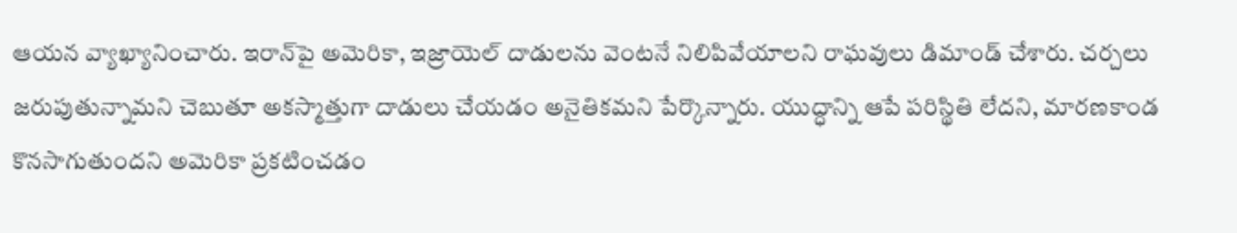ఆయన వ్యాఖ్యానించారు. ఇరాన్‌పై అమెరికా, ఇజ్రాయెల్ దాడులను వెంటనే నిలిపివేయాలని రాఘవులు డిమాండ్ చేశారు. చర్చలు జరుపుతున్నామని చెబుతూ అకస్మాత్తుగా దాడులు చేయడం అనైతికమని పేర్కొన్నారు. యుద్ధాన్ని ఆపే పరిస్థితి లేదని, మారణకాండ కొనసాగుతుందని అమెరికా ప్రకటించడం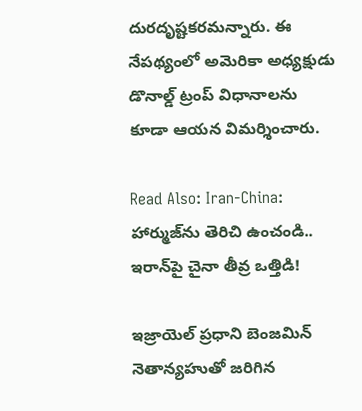దురదృష్టకరమన్నారు. ఈ నేపథ్యంలో అమెరికా అధ్యక్షుడు డొనాల్డ్‌ ట్రంప్‌ విధానాలను కూడా ఆయన విమర్శించారు.

Read Also: Iran-China: హార్ముజ్‌ను తెరిచి ఉంచండి.. ఇరాన్‌పై చైనా తీవ్ర ఒత్తిడి!

ఇజ్రాయెల్ ప్రధాని బెంజమిన్ నెతాన్యహుతో జరిగిన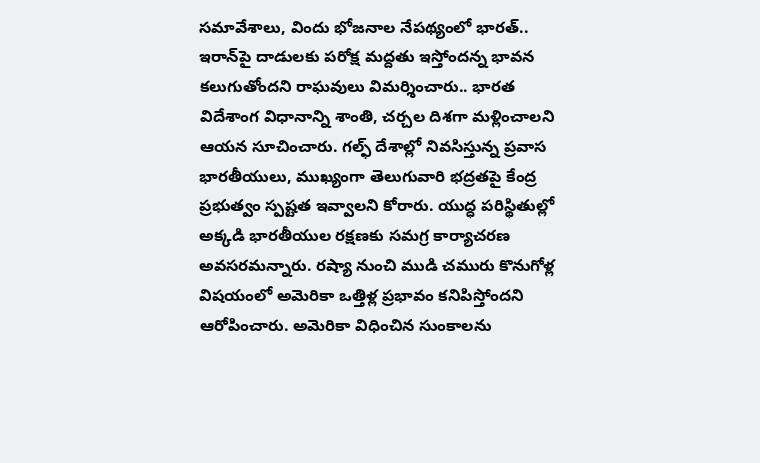సమావేశాలు, విందు భోజనాల నేపథ్యంలో భారత్.. ఇరాన్‌పై దాడులకు పరోక్ష మద్దతు ఇస్తోందన్న భావన కలుగుతోందని రాఘవులు విమర్శించారు.. భారత విదేశాంగ విధానాన్ని శాంతి, చర్చల దిశగా మళ్లించాలని ఆయన సూచించారు. గల్ఫ్ దేశాల్లో నివసిస్తున్న ప్రవాస భారతీయులు, ముఖ్యంగా తెలుగువారి భద్రతపై కేంద్ర ప్రభుత్వం స్పష్టత ఇవ్వాలని కోరారు. యుద్ధ పరిస్థితుల్లో అక్కడి భారతీయుల రక్షణకు సమగ్ర కార్యాచరణ అవసరమన్నారు. రష్యా నుంచి ముడి చమురు కొనుగోళ్ల విషయంలో అమెరికా ఒత్తిళ్ల ప్రభావం కనిపిస్తోందని ఆరోపించారు. అమెరికా విధించిన సుంకాలను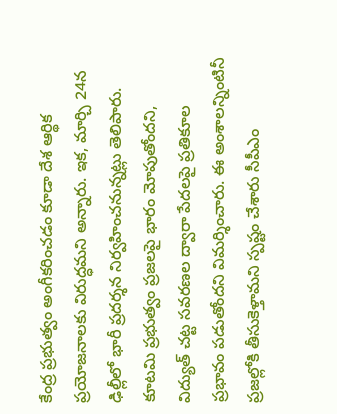కేంద్ర ప్రభుత్వం అంగీకరించడం కూడా దేశ ఆర్థిక ప్రయోజనాలకు విరుద్ధమని అన్నారు. ఇక, మార్చి 24న ఢిల్లీలో భారీ ప్రదర్శన నిర్వహించనున్నట్లు తెలిపారు. కూటమి ప్రభుత్వం ప్రజలపై భారం మోపుతోందని, విద్యుత్ చట్ట సవరణల ద్వారా పేదలపై ప్రతికూల ప్రభావం పడుతోందని విమర్శించారు. ఈ అంశాలన్నింటినీ ప్రజల్లోకి తీసుకెళ్తామని స్పష్టం చేశారు సీపీఎం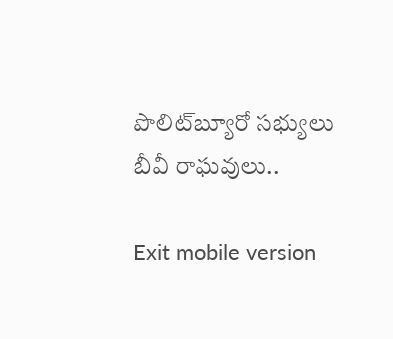పొలిట్‌బ్యూరో సభ్యులు బీవీ రాఘవులు..

Exit mobile version